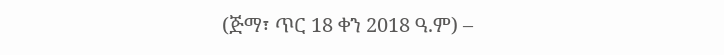(ጅማ፣ ጥር 18 ቀን 2018 ዓ.ም) –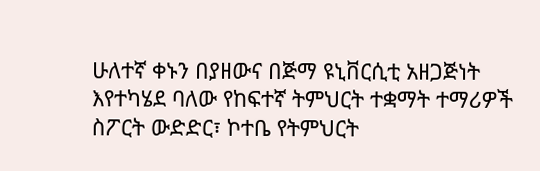ሁለተኛ ቀኑን በያዘውና በጅማ ዩኒቨርሲቲ አዘጋጅነት እየተካሄደ ባለው የከፍተኛ ትምህርት ተቋማት ተማሪዎች ስፖርት ውድድር፣ ኮተቤ የትምህርት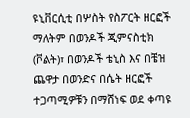ዩኒቨርሲቲ በሦስት የስፖርት ዘርፎች ማለትም በወንዶች ጂምናስቲክ (ቮልት)፣ በወንዶች ቴኒስ እና በቼዝ ጨዋታ በወንድና በሴት ዘርፎች ተጋጣሚዎቹን በማሸነፍ ወደ ቀጣዩ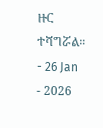ዙር ተሻግሯል።
- 26 Jan
- 2026